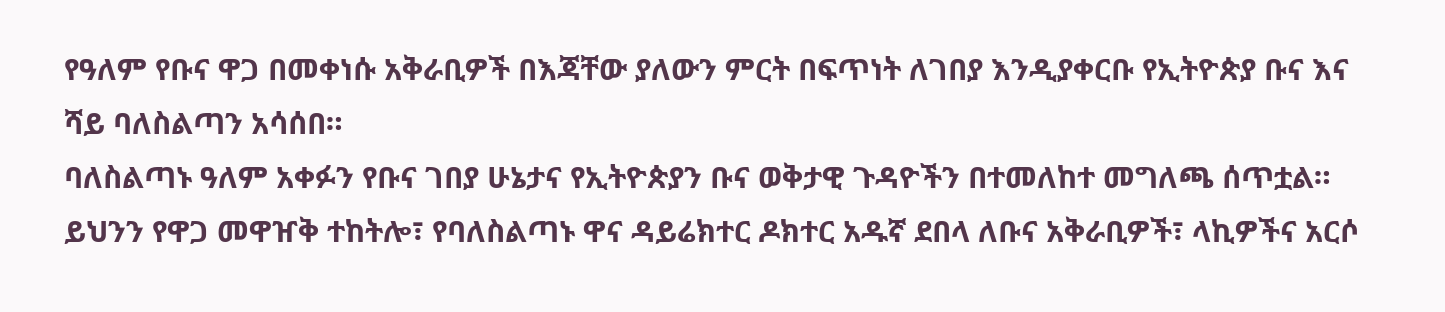የዓለም የቡና ዋጋ በመቀነሱ አቅራቢዎች በእጃቸው ያለውን ምርት በፍጥነት ለገበያ እንዲያቀርቡ የኢትዮጵያ ቡና እና ሻይ ባለስልጣን አሳሰበ።
ባለስልጣኑ ዓለም አቀፉን የቡና ገበያ ሁኔታና የኢትዮጵያን ቡና ወቅታዊ ጉዳዮችን በተመለከተ መግለጫ ሰጥቷል።
ይህንን የዋጋ መዋዠቅ ተከትሎ፣ የባለስልጣኑ ዋና ዳይሬክተር ዶክተር አዱኛ ደበላ ለቡና አቅራቢዎች፣ ላኪዎችና አርሶ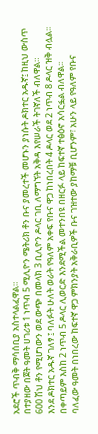አደሮች ጥብቅ ማሳሰቢያ አስተላልፈዋል።
በተያዘው በጀት ዓመት ሀገሪቱ 1 ነጥብ 5 ሚሊዮን ሜትሪክ ቶን ቡና ያመረተች መሆኑን ያነሱት ዶክተር አዱኛ፤ ከዚህ ውስጥ 600 ሽህ ቶን የሚሆነውን ወደ ውጭ በመላክ 3 ቢሊዮን ዶላር ገቢ ለማግኘት አቅዳ እየሠራች ትገኛለች ብለዋል።
እንደ ዶክተር አዱኛ ገለፃ ፤ ባለፉት ሁለት ወራት የዓለም አቀፍ የቡና ዋጋ ከነበረበት 4 ዶላር ወደ 2 ነጥብ 8 ዶላር ዝቅ ብሏል፡፡
በቀጣይም እስከ 2 ነጥብ 5 ዶላር ሊወርድ እንደሚችል መተንበዩ በዘርፉ ላይ ከፍተኛ ተፅዕኖ አሳርፏል ብለዋል፡፡
ባለፈው ዓመት በነበረው ከፍተኛ ዋጋ ምክንያት አቅራቢዎች ቡና ገዝተው ያከማቹ ቢሆንም፣ አሁን ላይ የዓለም የቡና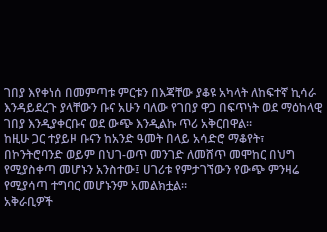ገበያ እየቀነሰ በመምጣቱ ምርቱን በእጃቸው ያቆዩ አካላት ለከፍተኛ ኪሳራ እንዳይደረጉ ያላቸውን ቡና አሁን ባለው የገበያ ዋጋ በፍጥነት ወደ ማዕከላዊ ገበያ እንዲያቀርቡና ወደ ውጭ እንዲልኩ ጥሪ አቅርበዋል።
ከዚሁ ጋር ተያይዞ ቡናን ከአንድ ዓመት በላይ አሳድሮ ማቆየት፣ በኮንትሮባንድ ወይም በህገ-ወጥ መንገድ ለመሸጥ መሞከር በህግ የሚያስቀጣ መሆኑን አንስተው፤ ሀገሪቱ የምታገኘውን የውጭ ምንዛሬ የሚያሳጣ ተግባር መሆኑንም አመልክቷል።
አቅራቢዎች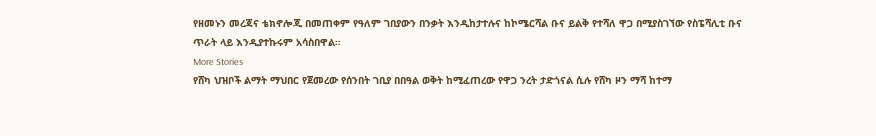የዘመኑን መረጃና ቴክኖሎጂ በመጠቀም የዓለም ገበያውን በንቃት እንዲከታተሉና ከኮሜርሻል ቡና ይልቅ የተሻለ ዋጋ በሚያስገኘው የስፔሻሊቲ ቡና ጥራት ላይ እንዲያተኩሩም አሳስበዋል።
More Stories
የሸካ ህዝቦች ልማት ማህበር የጀመረው የሰንበት ገቢያ በበዓል ወቅት ከሚፈጠረው የዋጋ ንረት ታድጎናል ሲሉ የሸካ ዞን ማሻ ከተማ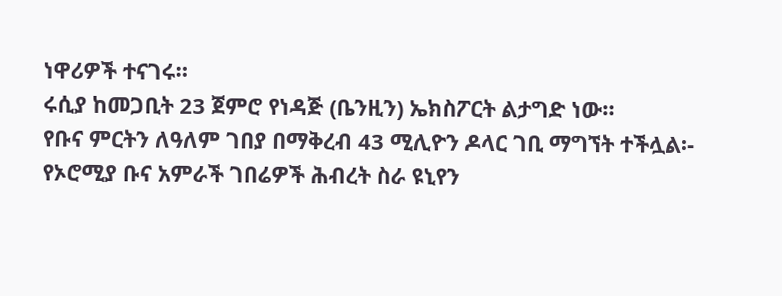ነዋሪዎች ተናገሩ።
ሩሲያ ከመጋቢት 23 ጀምሮ የነዳጅ (ቤንዚን) ኤክስፖርት ልታግድ ነው።
የቡና ምርትን ለዓለም ገበያ በማቅረብ 43 ሚሊዮን ዶላር ገቢ ማግኘት ተችሏል፡- የኦሮሚያ ቡና አምራች ገበሬዎች ሕብረት ስራ ዩኒየን